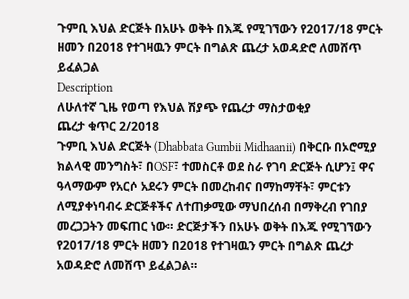ጉምቢ እህል ድርጅት በአሁኑ ወቅት በእጁ የሚገኘውን የ2017/18 ምርት ዘመን በ2018 የተገዛዉን ምርት በግልጽ ጨረታ አወዳድሮ ለመሸጥ ይፈልጋል
Description
ለሁለተኛ ጊዜ የወጣ የእህል ሽያጭ የጨረታ ማስታወቂያ
ጨረታ ቁጥር 2/2018
ጉምቢ እህል ድርጅት (Dhabbata Gumbii Midhaanii) በቅርቡ በኦሮሚያ ክልላዊ መንግስት፣ በOSF፣ ተመስርቶ ወደ ስራ የገባ ድርጅት ሲሆን፤ ዋና ዓላማውም የአርሶ አደሩን ምርት በመረከብና በማከማቸት፣ ምርቱን ለሚያቀነባብሩ ድርጅቶችና ለተጠቃሚው ማህበረሰብ በማቅረብ የገበያ መረጋጋትን መፍጠር ነው። ድርጅታችን በአሁኑ ወቅት በእጁ የሚገኘውን የ2017/18 ምርት ዘመን በ2018 የተገዛዉን ምርት በግልጽ ጨረታ አወዳድሮ ለመሸጥ ይፈልጋል።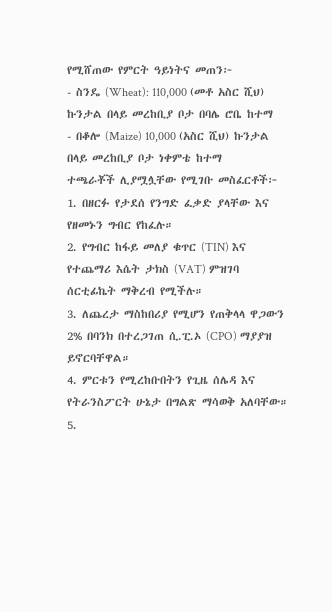የሚሸጠው የምርት ዓይነትና መጠን፦
- ስንዴ (Wheat): 110,000 (መቶ አስር ሺህ) ኩንታል በላይ መረከቢያ ቦታ በባሌ ሮቤ ከተማ
- በቆሎ (Maize) 10,000 (አስር ሺህ) ኩንታል በላይ መረከቢያ ቦታ ነቀምቴ ከተማ
ተጫራቾች ሊያሟሏቸው የሚገቡ መስፈርቶች፦
1. በዘርፉ የታደሰ የንግድ ፈቃድ ያላቸው እና የዘመኑን ግብር የከፈሉ።
2. የግብር ከፋይ መለያ ቁጥር (TIN) እና የተጨማሪ እሴት ታክስ (VAT) ምዝገባ ሰርቲፊኬት ማቅረብ የሚችሉ።
3. ለጨረታ ማስከበሪያ የሚሆን የጠቅላላ ዋጋውን 2% በባንክ በተረጋገጠ ሲ.ፒ.ኦ (CPO) ማያያዝ ይኖርባቸዋል።
4. ምርቱን የሚረከቡበትን የጊዜ ሰሌዳ እና የትራንስፖርት ሁኔታ በግልጽ ማሳወቅ አለባቸው።
5.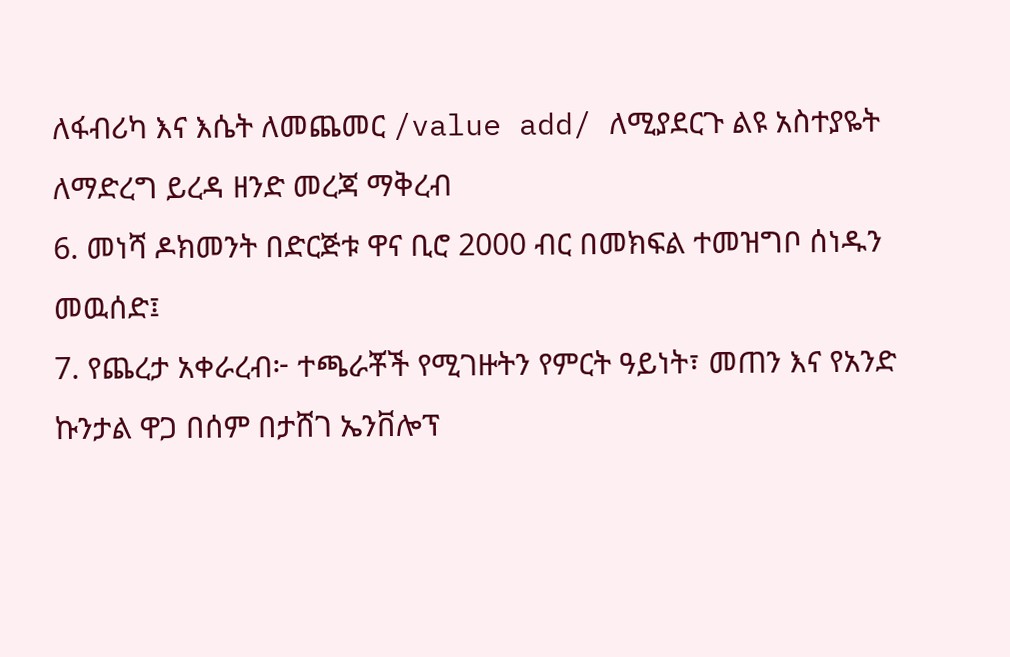ለፋብሪካ እና እሴት ለመጨመር /value add/ ለሚያደርጉ ልዩ አስተያዬት ለማድረግ ይረዳ ዘንድ መረጃ ማቅረብ
6. መነሻ ዶክመንት በድርጅቱ ዋና ቢሮ 2000 ብር በመክፍል ተመዝግቦ ሰነዱን መዉሰድ፤
7. የጨረታ አቀራረብ፦ ተጫራቾች የሚገዙትን የምርት ዓይነት፣ መጠን እና የአንድ ኩንታል ዋጋ በሰም በታሸገ ኤንቨሎፕ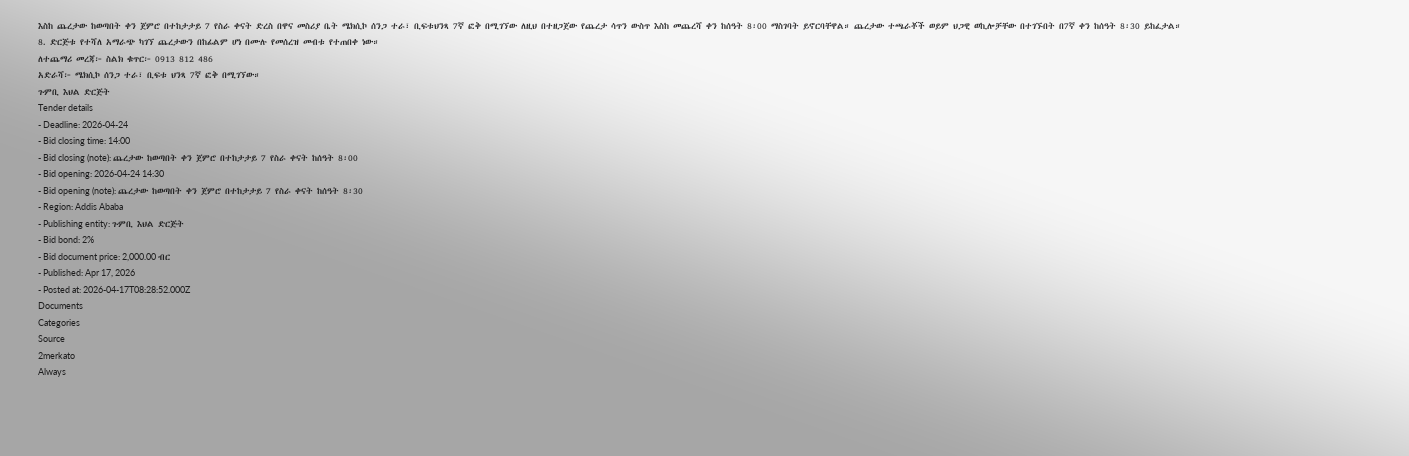እስከ ጨረታው ከወጣበት ቀን ጀምሮ በተከታታይ 7 የስራ ቀናት ድረስ በዋና መስሪያ ቤት ሜክሲኮ ሰንጋ ተራ፣ ቢፍቱህንጻ 7ኛ ፎቅ በሚገኘው ለዚህ በተዘጋጀው የጨረታ ሳጥን ውስጥ እስከ መጨረሻ ቀን ከሰዓት 8፡00 ማስገባት ይኖርባቸዋል። ጨረታው ተጫራቾች ወይም ህጋዊ ወኪሎቻቸው በተገኙበት በ7ኛ ቀን ከሰዓት 8፡30 ይከፈታል።
8. ድርጅቱ የተሻለ አማራጭ ካገኘ ጨረታውን በከፊልም ሆነ በሙሉ የመሰረዝ መብቱ የተጠበቀ ነው።
ለተጨማሪ መረጃ፦ ስልክ ቁጥር፦ 0913 812 486
አድራሻ፦ ሜክሲኮ ሰንጋ ተራ፣ ቢፍቱ ህንጻ 7ኛ ፎቅ በሚገኘው።
ጉምቢ እህል ድርጅት
Tender details
- Deadline: 2026-04-24
- Bid closing time: 14:00
- Bid closing (note): ጨረታው ከወጣበት ቀን ጀምሮ በተከታታይ 7 የስራ ቀናት ከሰዓት 8፡00
- Bid opening: 2026-04-24 14:30
- Bid opening (note): ጨረታው ከወጣበት ቀን ጀምሮ በተከታታይ 7 የስራ ቀናት ከሰዓት 8፡30
- Region: Addis Ababa
- Publishing entity: ጉምቢ እህል ድርጅት
- Bid bond: 2%
- Bid document price: 2,000.00 ብር
- Published: Apr 17, 2026
- Posted at: 2026-04-17T08:28:52.000Z
Documents
Categories
Source
2merkato
Always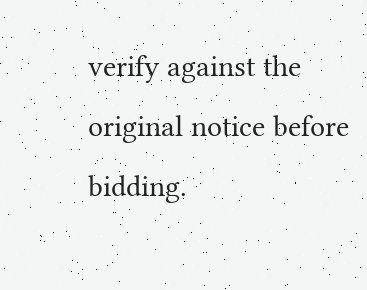verify against the original notice before bidding.